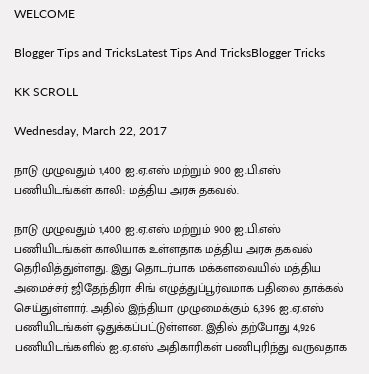WELCOME

Blogger Tips and TricksLatest Tips And TricksBlogger Tricks

KK SCROLL

Wednesday, March 22, 2017

நாடு முழுவதும் 1,400 ஐ.ஏ.எஸ் மற்றும் 900 ஐ.பி.எஸ் பணியிடங்கள் காலி: மத்திய அரசு தகவல்.

நாடு முழுவதும் 1,400 ஐ.ஏ.எஸ் மற்றும் 900 ஐ.பி.எஸ் பணியிடங்கள் காலியாக உள்ளதாக மத்திய அரசு தகவல் தெரிவித்துள்ளது. இது தொடர்பாக மக்களவையில் மத்திய அமைச்சர் ஜிதேந்திரா சிங் எழுத்துப்பூர்வமாக பதிலை தாக்கல் செய்துள்ளார். அதில் இந்தியா முழுமைக்கும் 6,396 ஐ.ஏ.எஸ் பணியிடங்கள் ஒதுக்கப்பட்டுள்ளன. இதில் தற்போது 4,926 பணியிடங்களில் ஐ.ஏ.எஸ் அதிகாரிகள் பணிபுரிந்து வருவதாக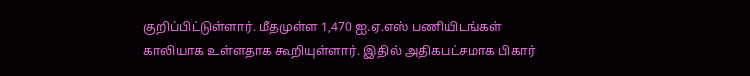குறிப்பிட்டுள்ளார். மீதமுள்ள 1,470 ஐ.ஏ.எஸ் பணியிடங்கள் காலியாக உள்ளதாக கூறியுள்ளார். இதில் அதிகபட்சமாக பிகார்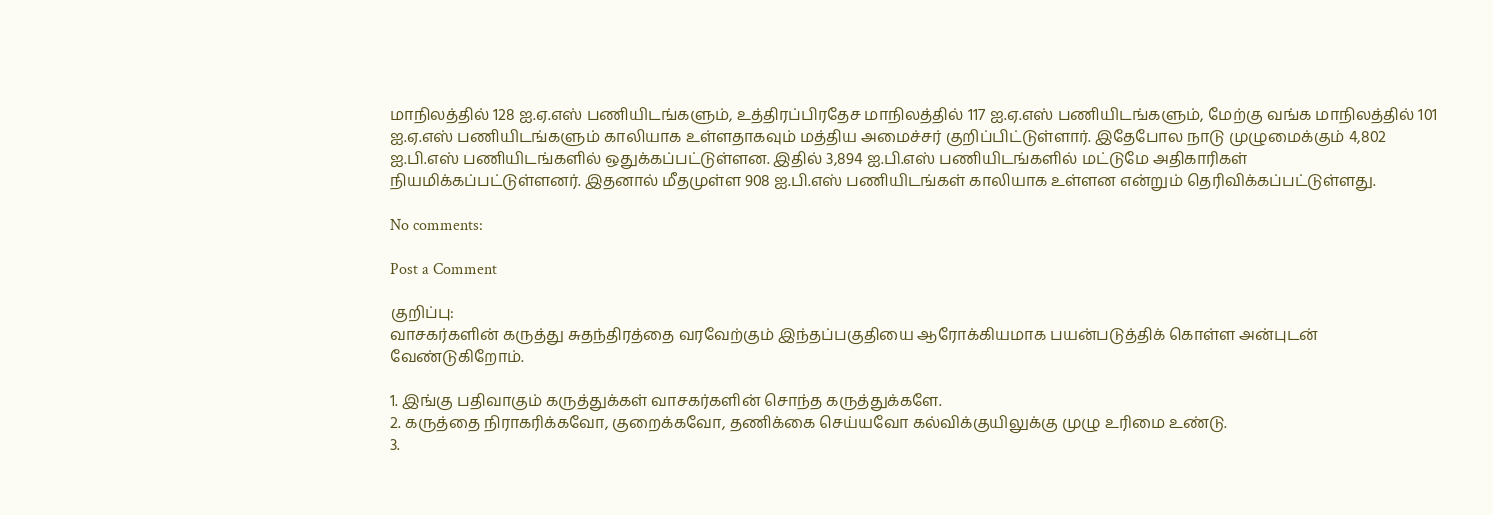மாநிலத்தில் 128 ஐ.ஏ.எஸ் பணியிடங்களும், உத்திரப்பிரதேச மாநிலத்தில் 117 ஐ.ஏ.எஸ் பணியிடங்களும், மேற்கு வங்க மாநிலத்தில் 101 ஐ.ஏ.எஸ் பணியிடங்களும் காலியாக உள்ளதாகவும் மத்திய அமைச்சர் குறிப்பிட்டுள்ளார். இதேபோல நாடு முழுமைக்கும் 4,802 ஐ.பி.எஸ் பணியிடங்களில் ஒதுக்கப்பட்டுள்ளன. இதில் 3,894 ஐ.பி.எஸ் பணியிடங்களில் மட்டுமே அதிகாரிகள் நியமிக்கப்பட்டுள்ளனர். இதனால் மீதமுள்ள 908 ஐ.பி.எஸ் பணியிடங்கள் காலியாக உள்ளன என்றும் தெரிவிக்கப்பட்டுள்ளது.

No comments:

Post a Comment

குறிப்பு:
வாசகர்களின் கருத்து சுதந்திரத்தை வரவேற்கும் இந்தப்பகுதியை ஆரோக்கியமாக பயன்படுத்திக் கொள்ள அன்புடன் வேண்டுகிறோம்.

1. இங்கு பதிவாகும் கருத்துக்கள் வாசகர்களின் சொந்த கருத்துக்களே.
2. கருத்தை நிராகரிக்கவோ, குறைக்கவோ, தணிக்கை செய்யவோ கல்விக்குயிலுக்கு முழு உரிமை உண்டு.
3.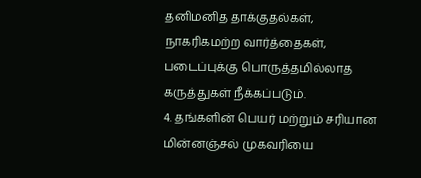தனிமனித தாக்குதல்கள், நாகரிகமற்ற வார்த்தைகள், படைப்புக்கு பொருத்தமில்லாத கருத்துகள் நீக்கப்படும்.
4. தங்களின் பெயர் மற்றும் சரியான மின்னஞ்சல் முகவரியை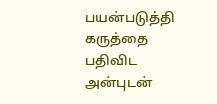பயன்படுத்தி கருத்தை பதிவிட அன்புடன்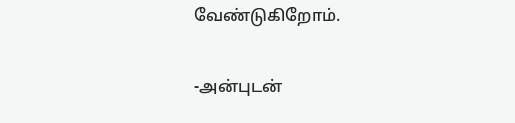வேண்டுகிறோம்.

-அன்புடன்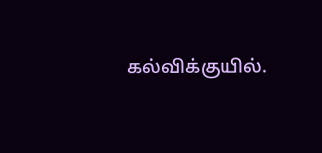கல்விக்குயில்.